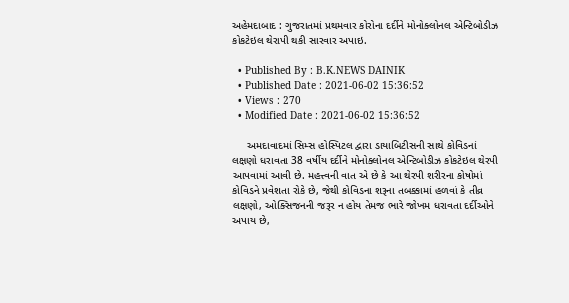અહેમદાબાદ : ગુજરાતમાં પ્રથમવાર કોરોના દર્દીને મોનોક્લોનલ એન્ટિબોડીઝ કોકટેઇલ થેરાપી થકી સારવાર અપાઇ.

  • Published By : B.K.NEWS DAINIK
  • Published Date : 2021-06-02 15:36:52
  • Views : 270
  • Modified Date : 2021-06-02 15:36:52

     અમદાવાદમાં સિમ્સ હોસ્પિટલ દ્વારા ડાયાબિટીસની સાથે કોવિડનાં લક્ષણો ધરાવતા 38 વર્ષીય દર્દીને મોનોક્લોનલ એન્ટિબોડીઝ કોકટેઇલ થેરપી આપવામાં આવી છે. મહત્ત્વની વાત એ છે કે આ થેરપી શરીરના કોષોમાં કોવિડને પ્રવેશતા રોકે છે, જેથી કોવિડના શરૂના તબક્કામાં હળવાં કે તીવ્ર લક્ષણો, ઓક્સિજનની જરૂર ન હોય તેમજ ભારે જોખમ ધરાવતા દર્દીઓને અપાય છે,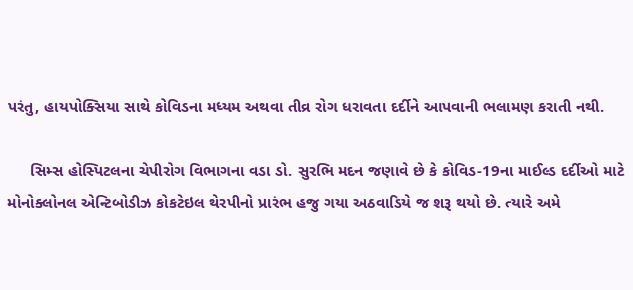પરંતુ, હાયપોક્સિયા સાથે કોવિડના મધ્યમ અથવા તીવ્ર રોગ ધરાવતા દર્દીને આપવાની ભલામણ કરાતી નથી.

     સિમ્સ હોસ્પિટલના ચેપીરોગ વિભાગના વડા ડો. સુરભિ મદન જણાવે છે કે કોવિડ-19ના માઈલ્ડ દર્દીઓ માટે મોનોક્લોનલ એન્ટિબોડીઝ કોકટેઇલ થેરપીનો પ્રારંભ હજુ ગયા અઠવાડિયે જ શરૂ થયો છે. ત્યારે અમે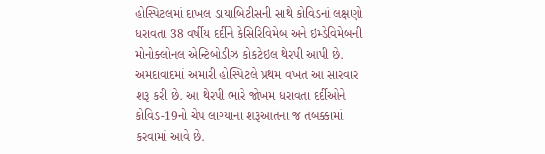હોસ્પિટલમાં દાખલ ડાયાબિટીસની સાથે કોવિડનાં લક્ષણો ધરાવતા 38 વર્ષીય દર્દીને કેસિરિવિમેબ અને ઇમ્ડેવિમેબની મોનોક્લોનલ એન્ટિબોડીઝ કોકટેઇલ થેરપી આપી છે. અમદાવાદમાં અમારી હોસ્પિટલે પ્રથમ વખત આ સારવાર શરૂ કરી છે. આ થેરપી ભારે જોખમ ધરાવતા દર્દીઓને કોવિડ-19નો ચેપ લાગ્યાના શરૂઆતના જ તબક્કામાં કરવામાં આવે છે.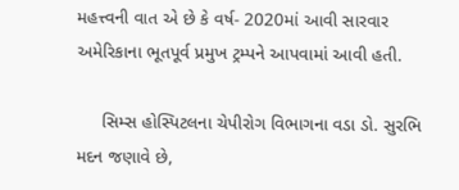મહત્ત્વની વાત એ છે કે વર્ષ- 2020માં આવી સારવાર અમેરિકાના ભૂતપૂર્વ પ્રમુખ ટ્રમ્પને આપવામાં આવી હતી.

     સિમ્સ હોસ્પિટલના ચેપીરોગ વિભાગના વડા ડો. સુરભિ મદન જણાવે છે,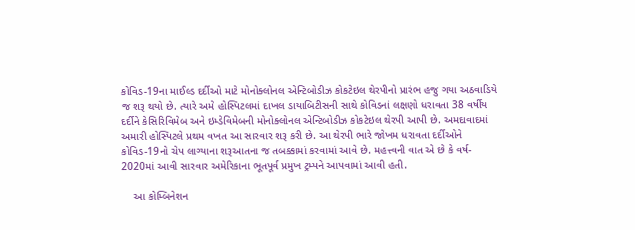કોવિડ-19ના માઈલ્ડ દર્દીઓ માટે મોનોક્લોનલ એન્ટિબોડીઝ કોકટેઇલ થેરપીનો પ્રારંભ હજુ ગયા અઠવાડિયે જ શરૂ થયો છે. ત્યારે અમે હોસ્પિટલમાં દાખલ ડાયાબિટીસની સાથે કોવિડનાં લક્ષણો ધરાવતા 38 વર્ષીય દર્દીને કેસિરિવિમેબ અને ઇમ્ડેવિમેબની મોનોક્લોનલ એન્ટિબોડીઝ કોકટેઇલ થેરપી આપી છે. અમદાવાદમાં અમારી હોસ્પિટલે પ્રથમ વખત આ સારવાર શરૂ કરી છે. આ થેરપી ભારે જોખમ ધરાવતા દર્દીઓને કોવિડ-19નો ચેપ લાગ્યાના શરૂઆતના જ તબક્કામાં કરવામાં આવે છે. મહત્ત્વની વાત એ છે કે વર્ષ- 2020માં આવી સારવાર અમેરિકાના ભૂતપૂર્વ પ્રમુખ ટ્રમ્પને આપવામાં આવી હતી.

    આ કોમ્બિનેશન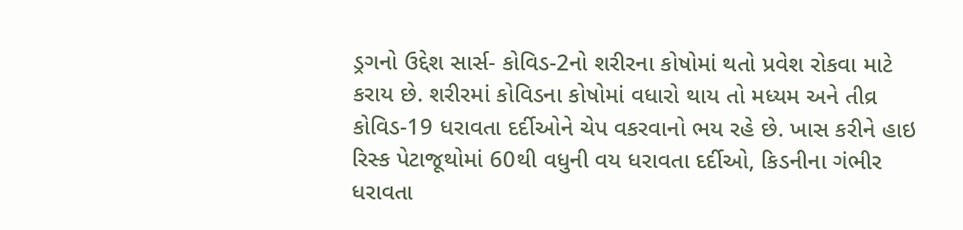ડ્રગનો ઉદ્દેશ સાર્સ- કોવિડ-2નો શરીરના કોષોમાં થતો પ્રવેશ રોકવા માટે કરાય છે. શરીરમાં કોવિડના કોષોમાં વધારો થાય તો મધ્યમ અને તીવ્ર કોવિડ-19 ધરાવતા દર્દીઓને ચેપ વકરવાનો ભય રહે છે. ખાસ કરીને હાઇ રિસ્ક પેટાજૂથોમાં 60થી વધુની વય ધરાવતા દર્દીઓ, કિડનીના ગંભીર ધરાવતા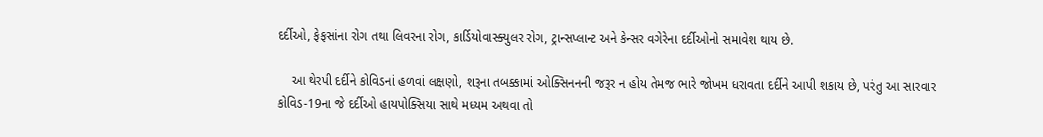દર્દીઓ, ફેફસાંના રોગ તથા લિવરના રોગ, કાર્ડિયોવાસ્ક્યુલર રોગ, ટ્રાન્સપ્લાન્ટ અને કેન્સર વગેરેના દર્દીઓનો સમાવેશ થાય છે.

    આ થેરપી દર્દીને કોવિડનાં હળવાં લક્ષણો, શરૂના તબક્કામાં ઓક્સિનનની જરૂર ન હોય તેમજ ભારે જોખમ ધરાવતા દર્દીને આપી શકાય છે, પરંતુ આ સારવાર કોવિડ-19ના જે દર્દીઓ હાયપોક્સિયા સાથે મધ્યમ અથવા તો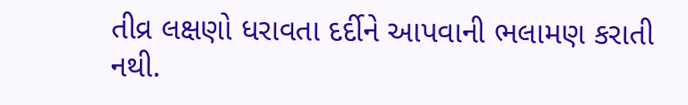તીવ્ર લક્ષણો ધરાવતા દર્દીને આપવાની ભલામણ કરાતી નથી.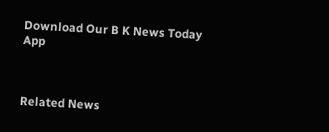Download Our B K News Today App



Related News